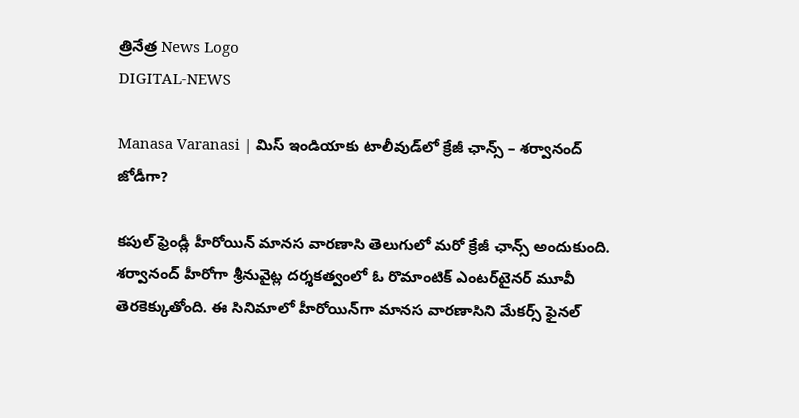త్రినేత్ర News Logo
DIGITAL-NEWS

Manasa Varanasi | మిస్ ఇండియాకు టాలీవుడ్‌లో క్రేజీ ఛాన్స్ – శ‌ర్వానంద్‌ జోడీగా?

క‌పుల్ ఫ్రెండ్లీ హీరోయిన్ మాన‌స వార‌ణాసి తెలుగులో మ‌రో క్రేజీ ఛాన్స్ అందుకుంది. శ‌ర్వానంద్ హీరోగా శ్రీనువైట్ల ద‌ర్శ‌క‌త్వంలో ఓ రొమాంటిక్ ఎంట‌ర్‌టైన‌ర్ మూవీ తెర‌కెక్కుతోంది. ఈ సినిమాలో హీరోయిన్‌గా మాన‌స వార‌ణాసిని మేక‌ర్స్ ఫైన‌ల్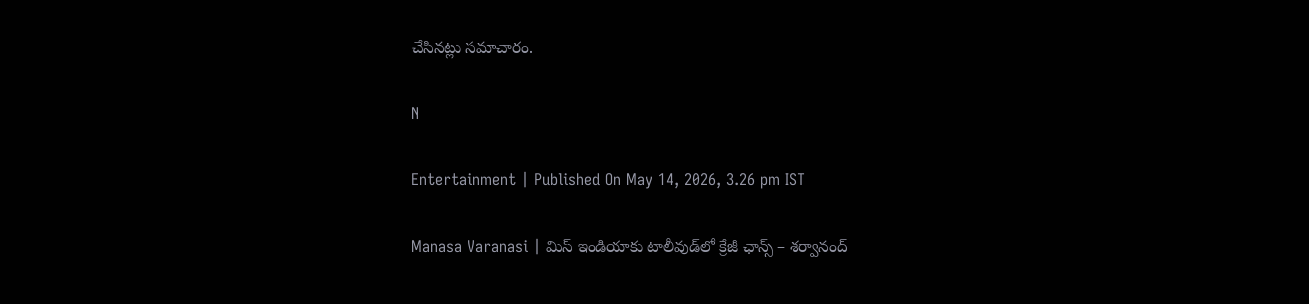చేసిన‌ట్లు స‌మాచారం.

N

Entertainment | Published On May 14, 2026, 3.26 pm IST

Manasa Varanasi | మిస్ ఇండియాకు టాలీవుడ్‌లో క్రేజీ ఛాన్స్ – శ‌ర్వానంద్‌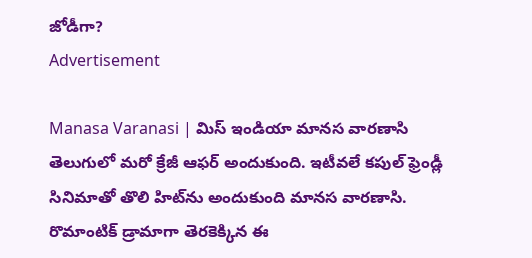జోడీగా?
Advertisement

Manasa Varanasi | మిస్ ఇండియా మాన‌స‌ వార‌ణాసి తెలుగులో మ‌రో క్రేజీ ఆఫ‌ర్ అందుకుంది. ఇటీవ‌లే క‌పుల్ ఫ్రెండ్లీ సినిమాతో తొలి హిట్‌ను అందుకుంది మాన‌స వార‌ణాసి. రొమాంటిక్ డ్రామాగా తెర‌కెక్కిన ఈ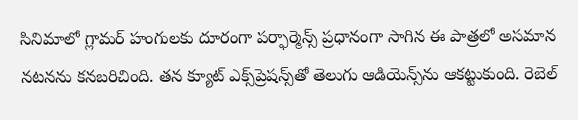సినిమాలో గ్లామ‌ర్ హంగుల‌కు దూరంగా ప‌ర్ఫార్మెన్స్ ప్ర‌ధానంగా సాగిన ఈ పాత్ర‌లో అస‌మాన న‌ట‌న‌ను క‌న‌బ‌రిచింది. త‌న క్యూట్ ఎక్స్‌ప్రెష‌న్స్‌తో తెలుగు ఆడియెన్స్‌ను ఆక‌ట్టుకుంది. రెబెల్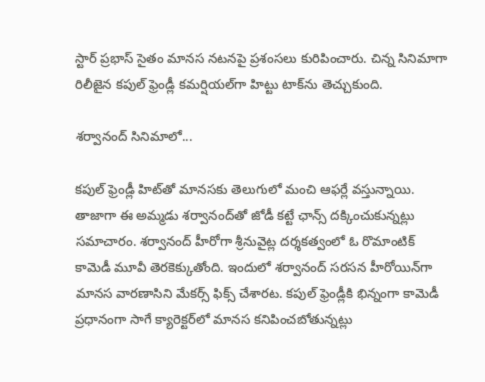స్టార్ ప్ర‌భాస్ సైతం మాన‌స న‌ట‌న‌పై ప్ర‌శంస‌లు కురిపించారు. చిన్న సినిమాగా రిలీజైన క‌పుల్ ఫ్రెండ్లీ క‌మ‌ర్షియ‌ల్‌గా హిట్టు టాక్‌ను తెచ్చుకుంది.

శ‌ర్వానంద్ సినిమాలో...

క‌పుల్ ఫ్రెండ్లీ హిట్‌తో మాన‌స‌కు తెలుగులో మంచి ఆఫ‌ర్లే వ‌స్తున్నాయి. తాజాగా ఈ అమ్మ‌డు శ‌ర్వానంద్‌తో జోడీ క‌ట్టే ఛాన్స్ ద‌క్కించుకున్న‌ట్లు స‌మాచారం. శ‌ర్వానంద్ హీరోగా శ్రీనువైట్ల ద‌ర్శ‌క‌త్వంలో ఓ రొమాంటిక్ కామెడీ మూవీ తెర‌కెక్కుతోంది. ఇందులో శ‌ర్వానంద్ స‌ర‌స‌న హీరోయిన్‌గా మాన‌స వార‌ణాసిని మేక‌ర్స్ ఫిక్స్ చేశార‌ట‌. క‌పుల్ ఫ్రెండ్లీకి భిన్నంగా కామెడీ ప్ర‌ధానంగా సాగే క్యారెక్ట‌ర్‌లో మాన‌స క‌నిపించ‌బోతున్న‌ట్లు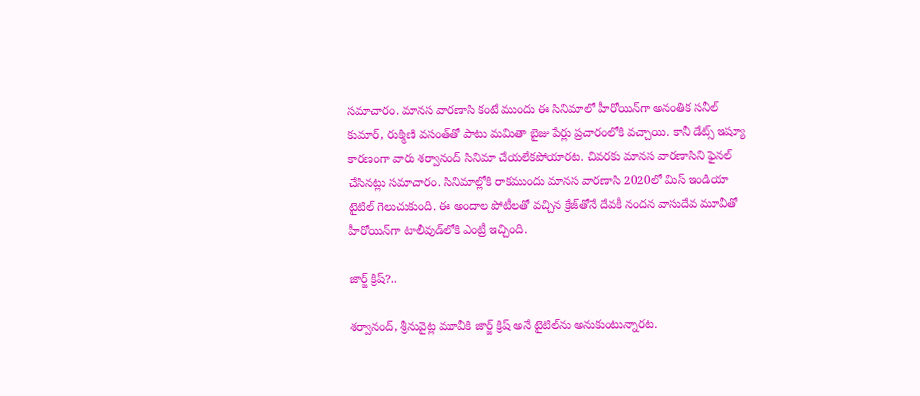స‌మాచారం. మాన‌స వార‌ణాసి కంటే ముందు ఈ సినిమాలో హీరోయిన్‌గా అనంతిక స‌నీల్ కుమార్‌, రుక్మిణి వ‌సంత్‌తో పాటు మ‌మితా బైజు పేర్లు ప్ర‌చారంలోకి వ‌చ్చాయి. కానీ డేట్స్ ఇష్యూ కార‌ణంగా వారు శ‌ర్వానంద్ సినిమా చేయ‌లేక‌పోయార‌ట‌. చివ‌ర‌కు మాన‌స వార‌ణాసిని ఫైన‌ల్ చేసిన‌ట్లు స‌మాచారం. సినిమాల్లోకి రాక‌ముందు మాన‌స వార‌ణాసి 2020లో మిస్ ఇండియా టైటిల్ గెలుచుకుంది. ఈ అందాల పోటీల‌తో వ‌చ్చిన క్రేజ్‌తోనే దేవ‌కీ నంద‌న వాసుదేవ మూవీతో హీరోయిన్‌గా టాలీవుడ్‌లోకి ఎంట్రీ ఇచ్చింది.

జార్జ్ క్రిష్‌?..

శ‌ర్వానంద్‌, శ్రీనువైట్ల మూవీకి జార్జ్ క్రిష్ అనే టైటిల్‌ను అనుకుంటున్నార‌ట‌.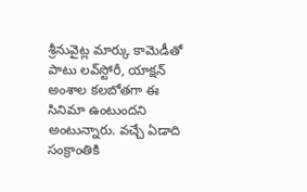శ్రీనువైట్ల మార్కు కామెడీతో పాటు ల‌వ్‌స్టోరీ, యాక్ష‌న్ అంశాల క‌ల‌బోత‌గా ఈ సినిమా ఉంటుంద‌ని అంటున్నారు. వ‌చ్చే ఏడాది సంక్రాంతికి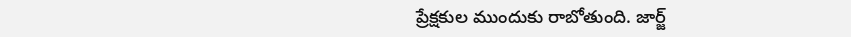ప్రేక్ష‌కుల ముందుకు రాబోతుంది. జార్జ్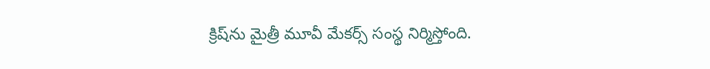క్రిష్‌ను మైత్రీ మూవీ మేక‌ర్స్ సంస్థ నిర్మిస్తోంది.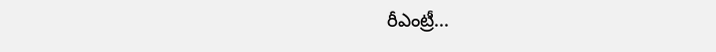రీఎంట్రీ...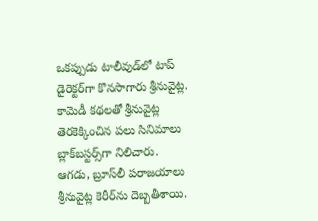ఒక‌ప్పుడు టాలీవుడ్‌లో టాప్ డైరెక్ట‌ర్‌గా కొన‌సాగారు శ్రీనువైట్ల‌. కామెడీ క‌థ‌ల‌తో శ్రీనువైట్ల తెర‌కెక్కించిన ప‌లు సినిమాలు బ్లాక్‌బ‌స్ట‌ర్స్‌గా నిలిచారు. ఆగ‌డు, బ్రూస్‌లీ ప‌రాజ‌యాలు శ్రీనువైట్ల కెరీర్‌ను దెబ్బ‌తీశాయి.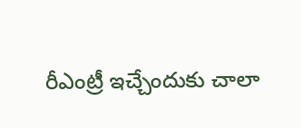రీఎంట్రీ ఇచ్చేందుకు చాలా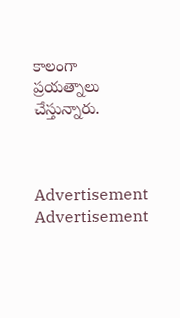కాలంగా ప్ర‌య‌త్నాలు చేస్తున్నారు.



Advertisement
Advertisement